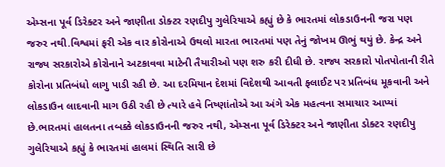એમ્સના પૂર્વ ડિરેક્ટર અને જાણીતા ડોક્ટર રણદીપુ ગુલેરિયાએ કહ્યું છે કે ભારતમાં લોકડાઉનની જરા પણ જરુર નથી.વિશ્વમાં ફરી એક વાર કોરોનાએ ઉથલો મારતા ભારતમાં પણ તેનું જોખમ ઊભું થયું છે. કેન્દ્ર અને રાજ્ય સરકારોએ કોરોનાને અટકાવવા માટેની તૈયારીઓ પણ શરુ કરી દીધી છે. રાજ્ય સરકારો પોતપોતાની રીતે કોરોના પ્રતિબંધો લાગુ પાડી રહી છે. આ દરમિયાન દેશમાં વિદેશથી આવતી ફ્લાઈટ પર પ્રતિબંધ મૂકવાની અને લોકડાઉન લાદવાની માગ ઉઠી રહી છે ત્યારે હવે નિષ્ણાંતોએ આ અંગે એક મહત્વના સમાચાર આપ્યાં છે.ભારતમાં હાલતના તબક્કે લોકડાઉનની જરુર નથી, એમ્સના પૂર્વ ડિરેક્ટર અને જાણીતા ડોક્ટર રણદીપુ ગુલેરિયાએ કહ્યું કે ભારતમાં હાલમાં સ્થિતિ સારી છે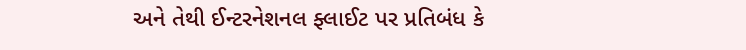અને તેથી ઈન્ટરનેશનલ ફ્લાઈટ પર પ્રતિબંધ કે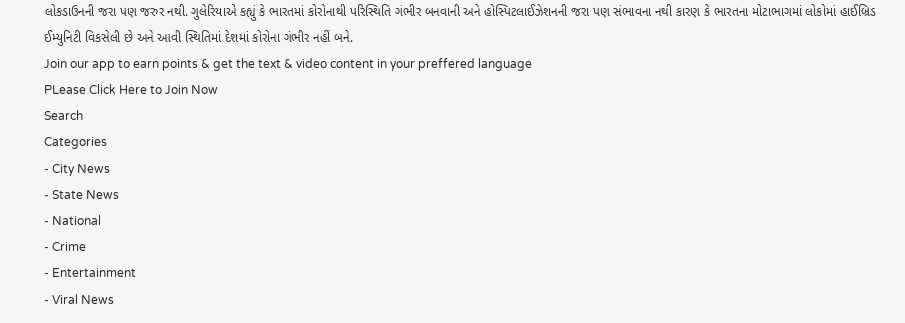લોકડાઉનની જરા પણ જરુર નથી. ગુલેરિયાએ કહ્યું કે ભારતમાં કોરોનાથી પરિસ્થિતિ ગંભીર બનવાની અને હોસ્પિટલાઈઝેશનની જરા પણ સંભાવના નથી કારણ કે ભારતના મોટાભાગમાં લોકોમાં હાઈબ્રિડ ઈમ્યુનિટી વિકસેલી છે અને આવી સ્થિતિમાં દેશમાં કોરોના ગંભીર નહીં બને.
Join our app to earn points & get the text & video content in your preffered language
PLease Click Here to Join Now
Search
Categories
- City News
- State News
- National
- Crime
- Entertainment
- Viral News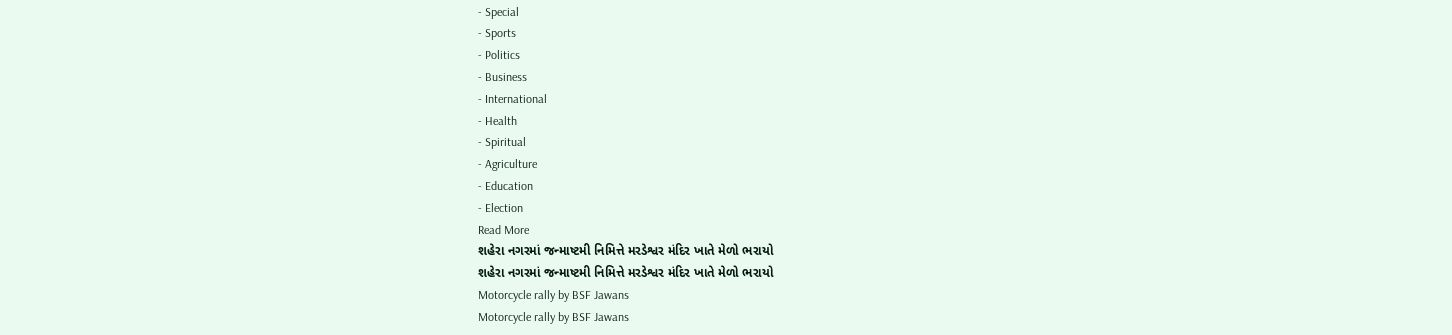- Special
- Sports
- Politics
- Business
- International
- Health
- Spiritual
- Agriculture
- Education
- Election
Read More
શહેરા નગરમાં જન્માષ્ટમી નિમિત્તે મરડેશ્વર મંદિર ખાતે મેળો ભરાયો
શહેરા નગરમાં જન્માષ્ટમી નિમિત્તે મરડેશ્વર મંદિર ખાતે મેળો ભરાયો
Motorcycle rally by BSF Jawans
Motorcycle rally by BSF Jawans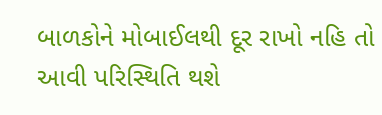બાળકોને મોબાઈલથી દૂર રાખો નહિ તો આવી પરિસ્થિતિ થશે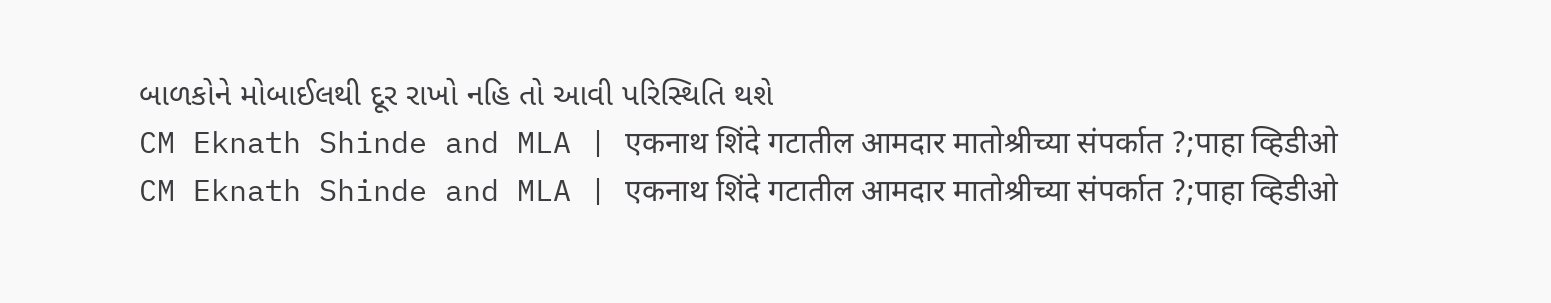બાળકોને મોબાઈલથી દૂર રાખો નહિ તો આવી પરિસ્થિતિ થશે
CM Eknath Shinde and MLA | एकनाथ शिंदे गटातील आमदार मातोश्रीच्या संपर्कात ?;पाहा व्हिडीओ
CM Eknath Shinde and MLA | एकनाथ शिंदे गटातील आमदार मातोश्रीच्या संपर्कात ?;पाहा व्हिडीओ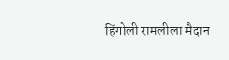हिंगोली रामलीला मैदान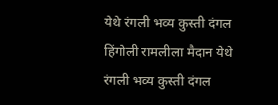येथे रंगली भव्य कुस्ती दंगल
हिंगोली रामलीला मैदान येथे रंगली भव्य कुस्ती दंगल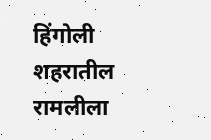हिंगोली शहरातील रामलीला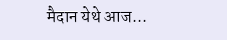मैदान येथे आज...